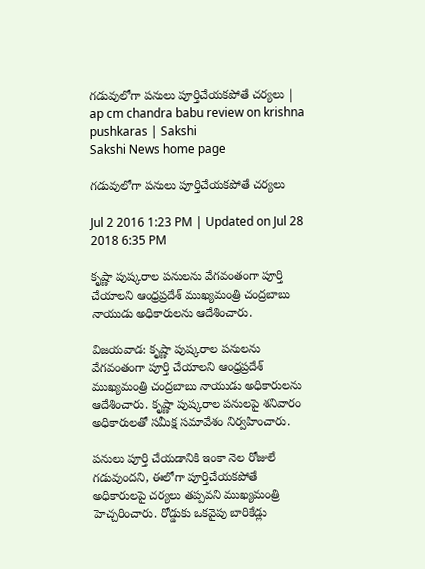గడువులోగా పనులు పూర్తిచేయకపోతే చర్యలు | ap cm chandra babu review on krishna pushkaras | Sakshi
Sakshi News home page

గడువులోగా పనులు పూర్తిచేయకపోతే చర్యలు

Jul 2 2016 1:23 PM | Updated on Jul 28 2018 6:35 PM

కృష్ణా పుష్కరాల పనులను వేగవంతంగా పూర్తి చేయాలని ఆంధ్రప్రదేశ్ ముఖ్యమంత్రి చంద్రబాబు నాయుడు అధికారులను ఆదేశించారు.

విజయవాడ: కృష్ణా పుష్కరాల పనులను వేగవంతంగా పూర్తి చేయాలని ఆంధ్రప్రదేశ్ ముఖ్యమంత్రి చంద్రబాబు నాయుడు అధికారులను ఆదేశించారు. కృష్ణా పుష్కరాల పనులపై శనివారం అధికారులతో సమీక్ష సమావేశం నిర్వహించారు.

పనులు పూర్తి చేయడానికి ఇంకా నెల రోజులే గడువుందని, ఈలోగా పూర్తిచేయకపోతే అధికారులపై చర్యలు తప్పవని ముఖ్యమంత్రి  హెచ్చరించారు. రోడ్డుకు ఒకవైపు బారికేడ్లు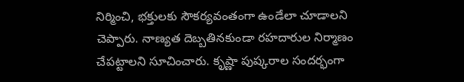నిర్మించి, భక్తులకు సౌకర్యవంతంగా ఉండేలా చూడాలని చెప్పారు. నాణ్యత దెబ్బతినకుండా రహదారుల నిర్మాణం చేపట్టాలని సూచించారు. కృష్ణా పుష్కరాల సందర్భంగా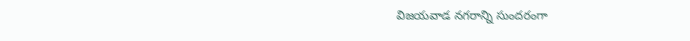విజయవాడ నగరాన్ని సుందరంగా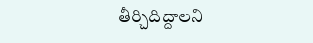తీర్చిదిద్దాలని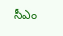సీఎం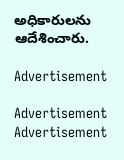అధికారులను ఆదేశించారు.

Advertisement

Advertisement
Advertisement